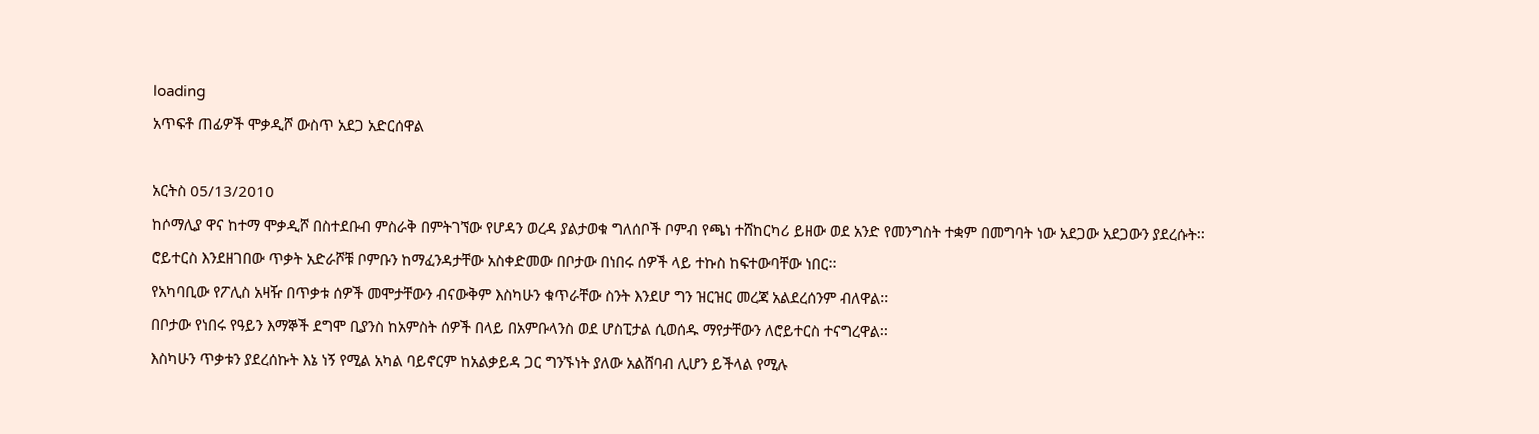loading
አጥፍቶ ጠፊዎች ሞቃዲሾ ውስጥ አደጋ አድርሰዋል

አርትስ 05/13/2010
ከሶማሊያ ዋና ከተማ ሞቃዲሾ በስተደቡብ ምስራቅ በምትገኘው የሆዳን ወረዳ ያልታወቁ ግለሰቦች ቦምብ የጫነ ተሸከርካሪ ይዘው ወደ አንድ የመንግስት ተቋም በመግባት ነው አደጋው አደጋውን ያደረሱት፡፡
ሮይተርስ እንደዘገበው ጥቃት አድራሾቹ ቦምቡን ከማፈንዳታቸው አስቀድመው በቦታው በነበሩ ሰዎች ላይ ተኩስ ከፍተውባቸው ነበር፡፡
የአካባቢው የፖሊስ አዛዥ በጥቃቱ ሰዎች መሞታቸውን ብናውቅም እስካሁን ቁጥራቸው ስንት እንደሆ ግን ዝርዝር መረጃ አልደረሰንም ብለዋል፡፡
በቦታው የነበሩ የዓይን እማኞች ደግሞ ቢያንስ ከአምስት ሰዎች በላይ በአምቡላንስ ወደ ሆስፒታል ሲወሰዱ ማየታቸውን ለሮይተርስ ተናግረዋል፡፡
እስካሁን ጥቃቱን ያደረሰኩት እኔ ነኝ የሚል አካል ባይኖርም ከአልቃይዳ ጋር ግንኙነት ያለው አልሸባብ ሊሆን ይችላል የሚሉ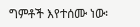ግምቶች እየተሰሙ ነው፡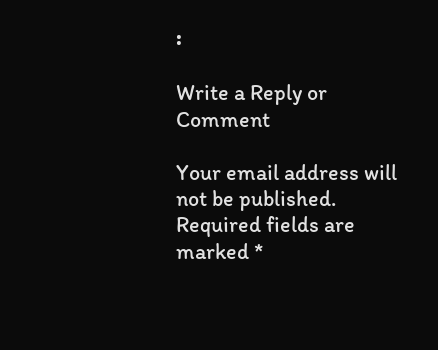፡

Write a Reply or Comment

Your email address will not be published. Required fields are marked *